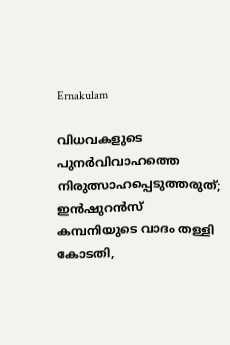Ernakulam

വിധവകളുടെ പുനർവിവാഹത്തെ നിരുത്സാഹപ്പെടുത്തരുത്; ഇൻഷുറൻസ് കമ്പനിയുടെ വാദം തള്ളി കോടതി,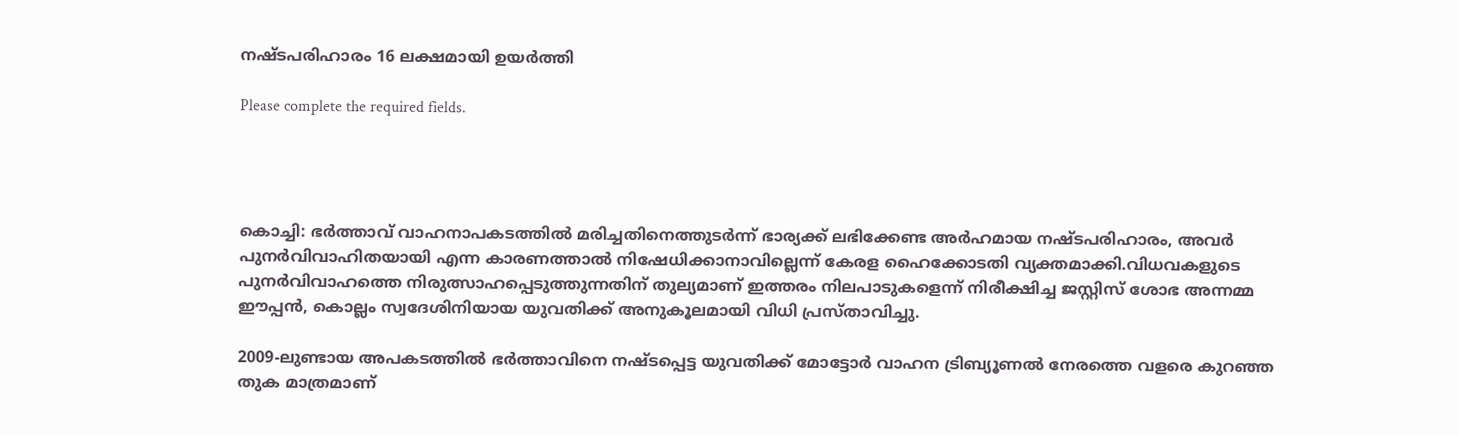നഷ്ടപരിഹാരം 16 ലക്ഷമായി ഉയർത്തി

Please complete the required fields.




കൊച്ചി: ഭർത്താവ് വാഹനാപകടത്തിൽ മരിച്ചതിനെത്തുടർന്ന് ഭാര്യക്ക് ലഭിക്കേണ്ട അർഹമായ നഷ്ടപരിഹാരം, അവർ പുനർവിവാഹിതയായി എന്ന കാരണത്താൽ നിഷേധിക്കാനാവില്ലെന്ന് കേരള ഹൈക്കോടതി വ്യക്തമാക്കി.വിധവകളുടെ പുനർവിവാഹത്തെ നിരുത്സാഹപ്പെടുത്തുന്നതിന് തുല്യമാണ് ഇത്തരം നിലപാടുകളെന്ന് നിരീക്ഷിച്ച ജസ്റ്റിസ് ശോഭ അന്നമ്മ ഈപ്പൻ, കൊല്ലം സ്വദേശിനിയായ യുവതിക്ക് അനുകൂലമായി വിധി പ്രസ്താവിച്ചു.

2009-ലുണ്ടായ അപകടത്തിൽ ഭർത്താവിനെ നഷ്ടപ്പെട്ട യുവതിക്ക് മോട്ടോർ വാഹന ട്രിബ്യൂണൽ നേരത്തെ വളരെ കുറഞ്ഞ തുക മാത്രമാണ്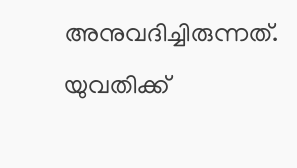അനുവദിച്ചിരുന്നത്. യുവതിക്ക്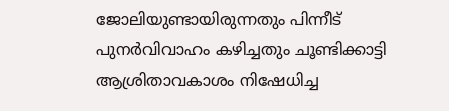ജോലിയുണ്ടായിരുന്നതും പിന്നീട് പുനർവിവാഹം കഴിച്ചതും ചൂണ്ടിക്കാട്ടി ആശ്രിതാവകാശം നിഷേധിച്ച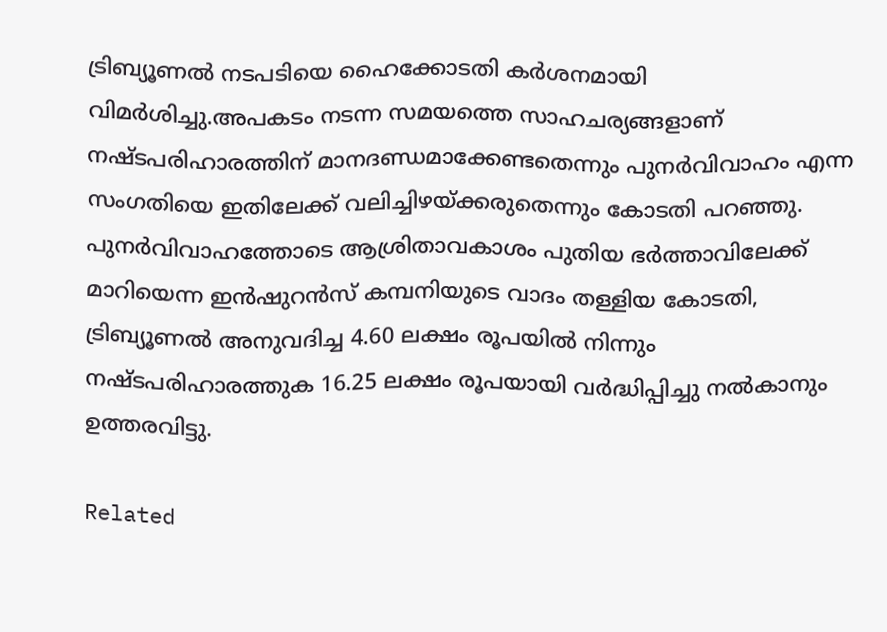ട്രിബ്യൂണൽ നടപടിയെ ഹൈക്കോടതി കർശനമായി വിമർശിച്ചു.അപകടം നടന്ന സമയത്തെ സാഹചര്യങ്ങളാണ് നഷ്ടപരിഹാരത്തിന് മാനദണ്ഡമാക്കേണ്ടതെന്നും പുനർവിവാഹം എന്ന സംഗതിയെ ഇതിലേക്ക് വലിച്ചിഴയ്ക്കരുതെന്നും കോടതി പറഞ്ഞു.
പുനർവിവാഹത്തോടെ ആശ്രിതാവകാശം പുതിയ ഭർത്താവിലേക്ക് മാറിയെന്ന ഇൻഷുറൻസ് കമ്പനിയുടെ വാദം തള്ളിയ കോടതി, ട്രിബ്യൂണൽ അനുവദിച്ച 4.60 ലക്ഷം രൂപയിൽ നിന്നും നഷ്ടപരിഹാരത്തുക 16.25 ലക്ഷം രൂപയായി വർദ്ധിപ്പിച്ചു നൽകാനും ഉത്തരവിട്ടു.

Related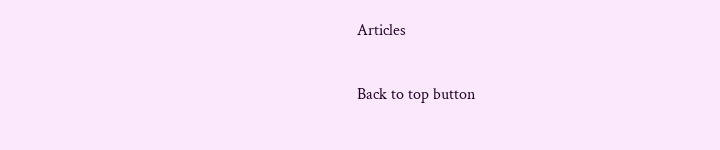Articles

Back to top button